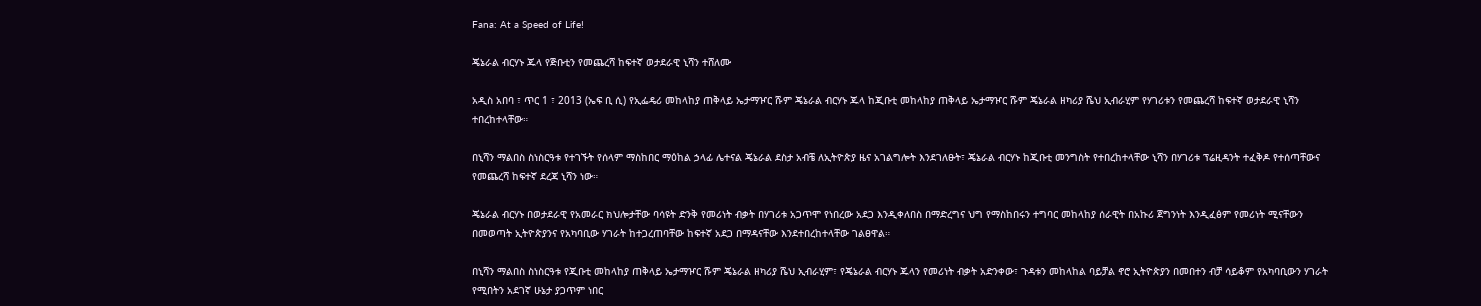Fana: At a Speed of Life!

ጄኔራል ብርሃኑ ጁላ የጅቡቲን የመጨረሻ ከፍተኛ ወታደራዊ ኒሻን ተሸለሙ

አዲስ አበባ ፣ ጥር 1 ፣ 2013 (ኤፍ ቢ ሲ) የኢፌዴሪ መከላከያ ጠቅላይ ኤታማዦር ሹም ጄኔራል ብርሃኑ ጁላ ከጂቡቲ መከላከያ ጠቅላይ ኤታማዦር ሹም ጄኔራል ዘካሪያ ሼህ ኢብራሂም የሃገሪቱን የመጨረሻ ከፍተኛ ወታደራዊ ኒሻን ተበረከተላቸው።

በኒሻን ማልበስ ስነስርዓቱ የተገኙት የሰላም ማስከበር ማዕከል ኃላፊ ሌተናል ጄኔራል ደስታ አብቼ ለኢትዮጵያ ዜና አገልግሎት እንደገለፁት፣ ጄኔራል ብርሃኑ ከጂቡቲ መንግስት የተበረከተላቸው ኒሻን በሃገሪቱ ፕሬዚዳንት ተፈቅዶ የተሰጣቸውና የመጨረሻ ከፍተኛ ደረጃ ኒሻን ነው።

ጄኔራል ብርሃኑ በወታደራዊ የአመራር ክህሎታቸው ባሳዩት ድንቅ የመሪነት ብቃት በሃገሪቱ አጋጥሞ የነበረው አደጋ እንዲቀለበስ በማድረግና ህግ የማስከበሩን ተግባር መከላከያ ሰራዊት በአኩሪ ጀግንነት እንዲፈፅም የመሪነት ሚናቸውን በመወጣት ኢትዮጵያንና የአካባቢው ሃገራት ከተጋረጠባቸው ከፍተኛ አደጋ በማዳናቸው እንደተበረከተላቸው ገልፀዋል።

በኒሻን ማልበስ ስነስርዓቱ የጂቡቲ መከላከያ ጠቅላይ ኤታማዦር ሹም ጄኔራል ዘካሪያ ሼህ ኢብራሂም፣ የጄኔራል ብርሃኑ ጁላን የመሪነት ብቃት አድንቀው፣ ጉዳቱን መከላከል ባይቻል ኖሮ ኢትዮጵያን በመበተን ብቻ ሳይቆም የአካባቢውን ሃገራት የሚበትን አደገኛ ሁኔታ ያጋጥም ነበር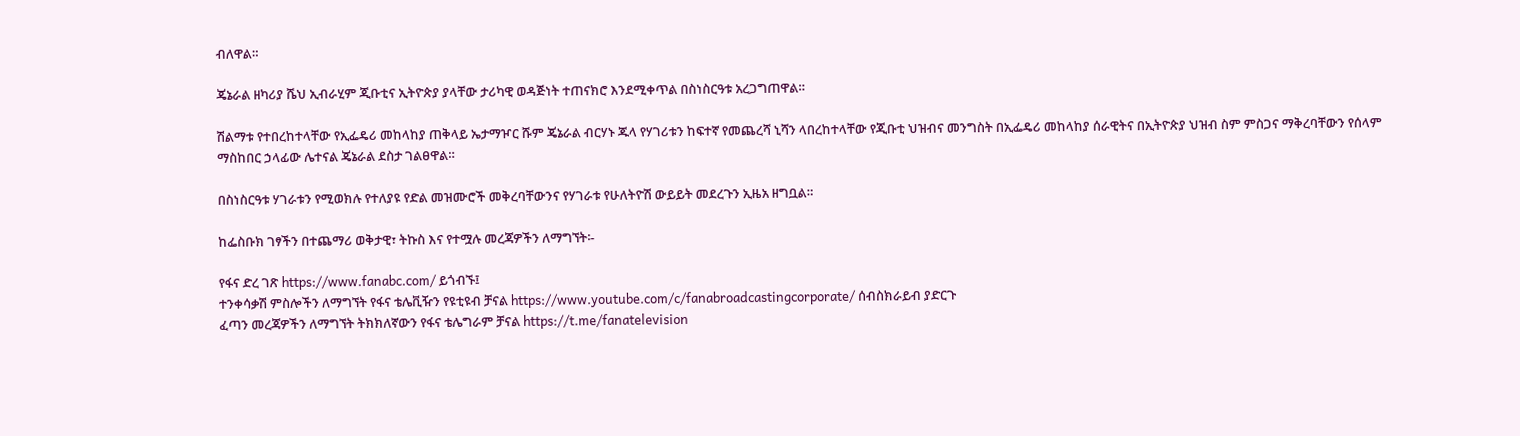ብለዋል።

ጄኔራል ዘካሪያ ሼህ ኢብራሂም ጂቡቲና ኢትዮጵያ ያላቸው ታሪካዊ ወዳጅነት ተጠናክሮ እንደሚቀጥል በስነስርዓቱ አረጋግጠዋል።

ሽልማቱ የተበረከተላቸው የኢፌዴሪ መከላከያ ጠቅላይ ኤታማዦር ሹም ጄኔራል ብርሃኑ ጁላ የሃገሪቱን ከፍተኛ የመጨረሻ ኒሻን ላበረከተላቸው የጂቡቲ ህዝብና መንግስት በኢፌዴሪ መከላከያ ሰራዊትና በኢትዮጵያ ህዝብ ስም ምስጋና ማቅረባቸውን የሰላም ማስከበር ኃላፊው ሌተናል ጄኔራል ደስታ ገልፀዋል።

በስነስርዓቱ ሃገራቱን የሚወክሉ የተለያዩ የድል መዝሙሮች መቅረባቸውንና የሃገራቱ የሁለትዮሽ ውይይት መደረጉን ኢዜአ ዘግቧል።

ከፌስቡክ ገፃችን በተጨማሪ ወቅታዊ፣ ትኩስ እና የተሟሉ መረጃዎችን ለማግኘት፡-

የፋና ድረ ገጽ https://www.fanabc.com/ ይጎብኙ፤
ተንቀሳቃሽ ምስሎችን ለማግኘት የፋና ቴሌቪዥን የዩቲዩብ ቻናል https://www.youtube.com/c/fanabroadcastingcorporate/ ሰብስክራይብ ያድርጉ
ፈጣን መረጃዎችን ለማግኘት ትክክለኛውን የፋና ቴሌግራም ቻናል https://t.me/fanatelevision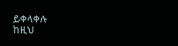ይቀላቀሉ
ከዚህ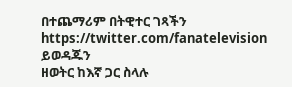በተጨማሪም በትዊተር ገጻችን https://twitter.com/fanatelevision ይወዳጁን
ዘወትር ከእኛ ጋር ስላሉ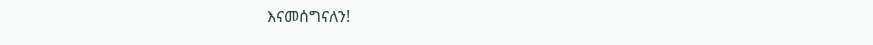እናመሰግናለን!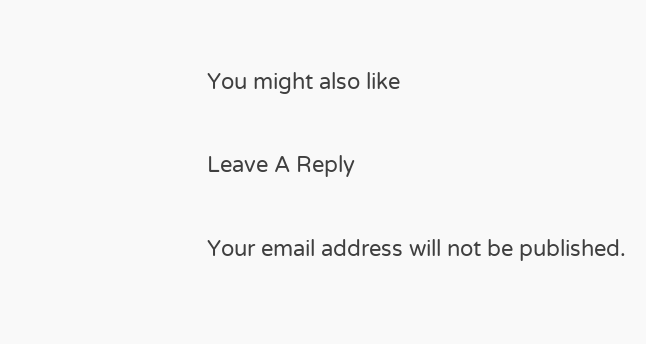You might also like

Leave A Reply

Your email address will not be published.